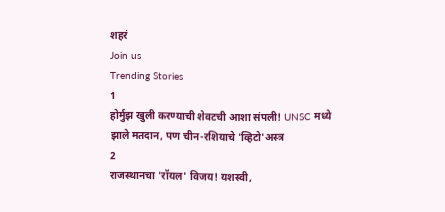शहरं
Join us
Trending Stories
1
होर्मुझ खुली करण्याची शेवटची आशा संपली! UNSC मध्ये झाले मतदान, पण चीन-रशियाचे 'व्हिटो'अस्त्र
2
राजस्थानचा 'रॉयल' विजय! यशस्वी,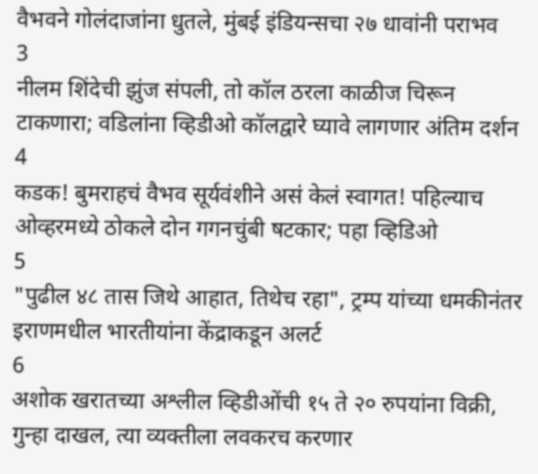वैभवने गोलंदाजांना धुतले, मुंबई इंडियन्सचा २७ धावांनी पराभव
3
नीलम शिंदेची झुंज संपली, तो कॉल ठरला काळीज चिरून टाकणारा; वडिलांना व्हिडीओ कॉलद्वारे घ्यावे लागणार अंतिम दर्शन
4
कडक! बुमराहचं वैभव सूर्यवंशीने असं केलं स्वागत! पहिल्याच ओव्हरमध्ये ठोकले दोन गगनचुंबी षटकार; पहा व्हिडिओ
5
"पुढील ४८ तास जिथे आहात, तिथेच रहा", ट्रम्प यांच्या धमकीनंतर इराणमधील भारतीयांना केंद्राकडून अलर्ट
6
अशोक खरातच्या अश्लील व्हिडीओंची १५ ते २० रुपयांना विक्री, गुन्हा दाखल, त्या व्यक्तीला लवकरच करणार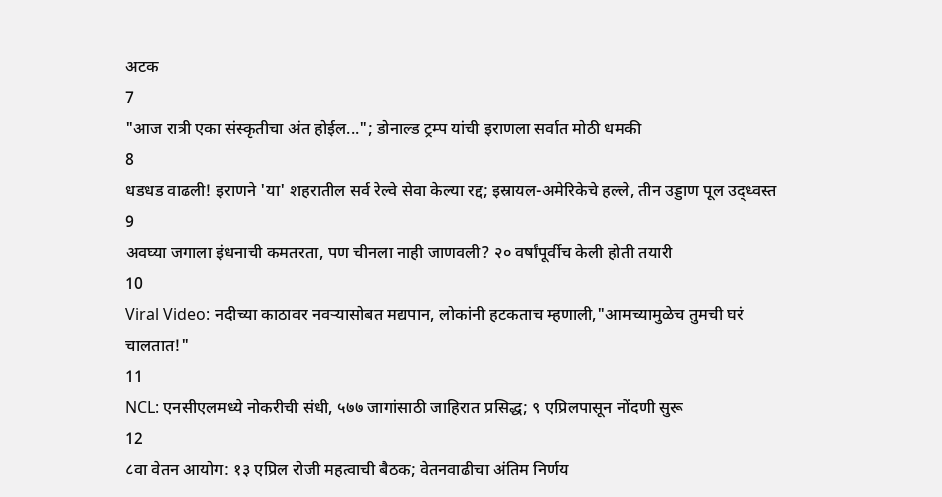अटक
7
"आज रात्री एका संस्कृतीचा अंत होईल..."; डोनाल्ड ट्रम्प यांची इराणला सर्वात मोठी धमकी
8
धडधड वाढली! इराणने 'या' शहरातील सर्व रेल्वे सेवा केल्या रद्द; इस्रायल-अमेरिकेचे हल्ले, तीन उड्डाण पूल उद्ध्वस्त
9
अवघ्या जगाला इंधनाची कमतरता, पण चीनला नाही जाणवली? २० वर्षांपूर्वीच केली होती तयारी
10
Viral Video: नदीच्या काठावर नवऱ्यासोबत मद्यपान, लोकांनी हटकताच म्हणाली,"आमच्यामुळेच तुमची घरं चालतात!"
11
NCL: एनसीएलमध्ये नोकरीची संधी, ५७७ जागांसाठी जाहिरात प्रसिद्ध; ९ एप्रिलपासून नोंदणी सुरू
12
८वा वेतन आयोग: १३ एप्रिल रोजी महत्वाची बैठक; वेतनवाढीचा अंतिम निर्णय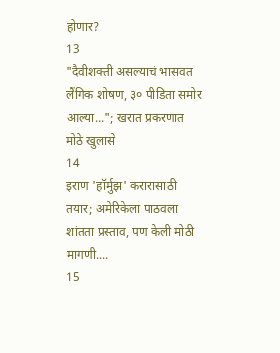होणार?
13
"दैवीशक्ती असल्याचं भासवत लैंगिक शोषण, ३० पीडिता समोर आल्या..."; खरात प्रकरणात मोठे खुलासे
14
इराण 'हॉर्मुझ' करारासाठी तयार; अमेरिकेला पाठवला शांतता प्रस्ताव, पण केली मोठी मागणी....
15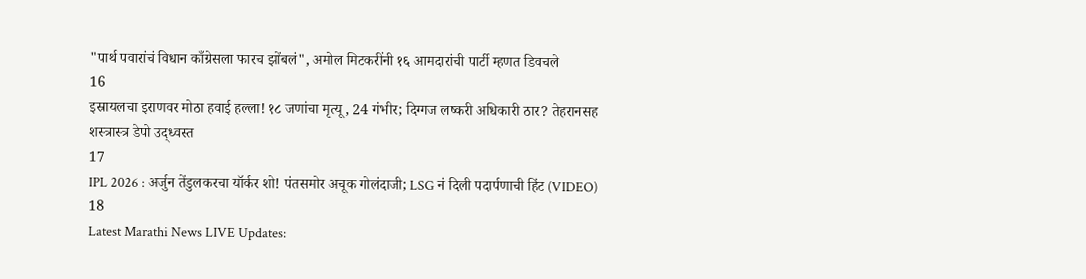"पार्थ पवारांचं विधान काँग्रेसला फारच झोंबलं", अमोल मिटकरींनी १६ आमदारांची पार्टी म्हणत डिवचले
16
इस्रायलचा इराणवर मोठा हवाई हल्ला! १८ जणांचा मृत्यू, 24 गंभीर; दिग्गज लष्करी अधिकारी ठार? तेहरानसह शस्त्रास्त्र डेपो उद्ध्वस्त
17
IPL 2026 : अर्जुन तेंडुलकरचा यॉर्कर शो! पंतसमोर अचूक गोलंदाजी; LSG नं दिली पदार्पणाची हिंट (VIDEO)
18
Latest Marathi News LIVE Updates: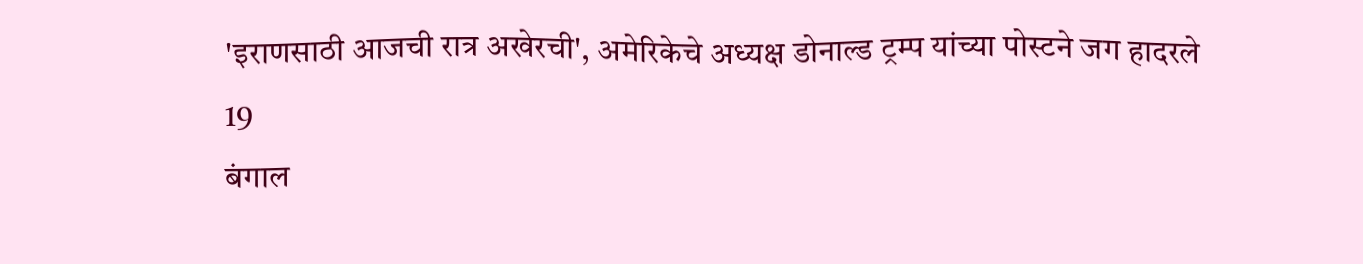'इराणसाठी आजची रात्र अखेरची', अमेरिकेचे अध्यक्ष डोनाल्ड ट्रम्प यांच्या पोस्टने जग हादरले
19
बंगाल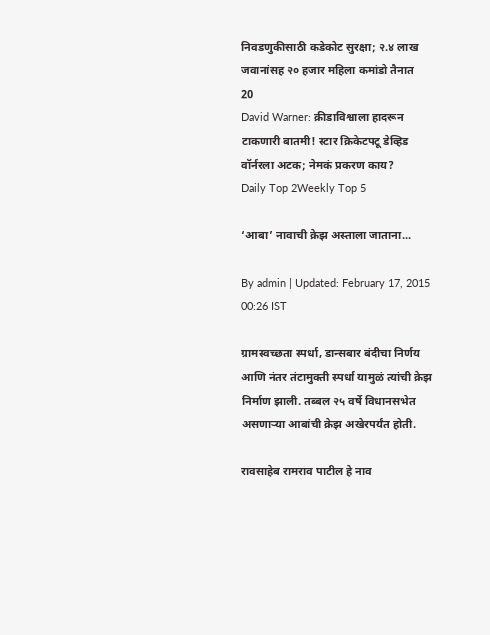निवडणुकीसाठी कडेकोट सुरक्षा; २.४ लाख जवानांसह २० हजार महिला कमांडो तैनात
20
David Warner: क्रीडाविश्वाला हादरून टाकणारी बातमी! स्टार क्रिकेटपटू डेव्हिड वॉर्नरला अटक; नेमकं प्रकरण काय?
Daily Top 2Weekly Top 5

‘आबा’ नावाची क्रेझ अस्ताला जाताना...

By admin | Updated: February 17, 2015 00:26 IST

ग्रामस्वच्छता स्पर्धा, डान्सबार बंदीचा निर्णय आणि नंतर तंटामुक्ती स्पर्धा यामुळं त्यांची क्रेझ निर्माण झाली. तब्बल २५ वर्षे विधानसभेत असणाऱ्या आबांची क्रेझ अखेरपर्यंत होती.

रावसाहेब रामराव पाटील हे नाव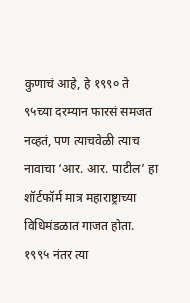कुणाचं आहे, हे १९९० ते ९५च्या दरम्यान फारसं समजत नव्हतं, पण त्याचवेळी त्याच नावाचा ‘आर. आर. पाटील’ हा शॉर्टफॉर्म मात्र महाराष्ट्राच्या विधिमंडळात गाजत होता. १९९५ नंतर त्या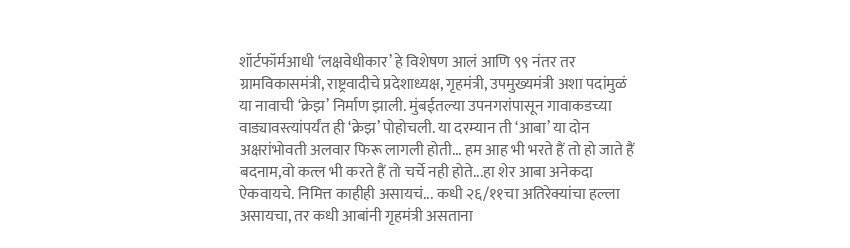शॉर्टफॉर्मआधी ‘लक्षवेधीकार’ हे विशेषण आलं आणि ९९ नंतर तर ग्रामविकासमंत्री, राष्ट्रवादीचे प्रदेशाध्यक्ष, गृहमंत्री, उपमुख्यमंत्री अशा पदांमुळं या नावाची ‘क्रेझ’ निर्माण झाली. मुंबईतल्या उपनगरांपासून गावाकडच्या वाड्यावस्त्यांपर्यंत ही ‘क्रेझ’ पोहोचली. या दरम्यान ती ‘आबा’ या दोन अक्षरांभोवती अलवार फिरू लागली होती... हम आह भी भरते हैं तो हो जाते हैं बदनाम,वो कत्ल भी करते हैं तो चर्चे नही होते...हा शेर आबा अनेकदा ऐकवायचे. निमित्त काहीही असायचं... कधी २६/११चा अतिरेक्यांचा हल्ला असायचा, तर कधी आबांनी गृहमंत्री असताना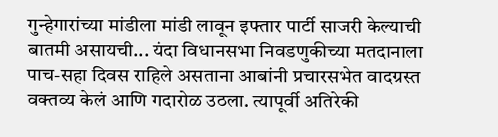गुन्हेगारांच्या मांडीला मांडी लावून इफ्तार पार्टी साजरी केल्याची बातमी असायची... यंदा विधानसभा निवडणुकीच्या मतदानाला पाच-सहा दिवस राहिले असताना आबांनी प्रचारसभेत वादग्रस्त वक्तव्य केलं आणि गदारोळ उठला. त्यापूर्वी अतिरेकी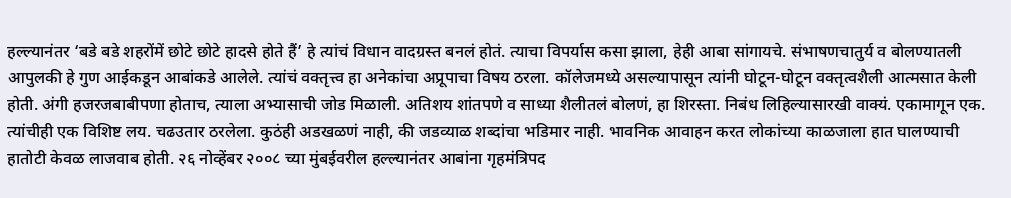हल्ल्यानंतर ‘बडे बडे शहरोंमें छोटे छोटे हादसे होते हैं’ हे त्यांचं विधान वादग्रस्त बनलं होतं. त्याचा विपर्यास कसा झाला, हेही आबा सांगायचे. संभाषणचातुर्य व बोलण्यातली आपुलकी हे गुण आईकडून आबांकडे आलेले. त्यांचं वक्तृत्त्व हा अनेकांचा अप्रूपाचा विषय ठरला. कॉलेजमध्ये असल्यापासून त्यांनी घोटून-घोटून वक्तृत्वशैली आत्मसात केली होती. अंगी हजरजबाबीपणा होताच, त्याला अभ्यासाची जोड मिळाली. अतिशय शांतपणे व साध्या शैलीतलं बोलणं, हा शिरस्ता. निबंध लिहिल्यासारखी वाक्यं. एकामागून एक. त्यांचीही एक विशिष्ट लय. चढउतार ठरलेला. कुठंही अडखळणं नाही, की जडव्याळ शब्दांचा भडिमार नाही. भावनिक आवाहन करत लोकांच्या काळजाला हात घालण्याची हातोटी केवळ लाजवाब होती. २६ नोव्हेंबर २००८ च्या मुंबईवरील हल्ल्यानंतर आबांना गृहमंत्रिपद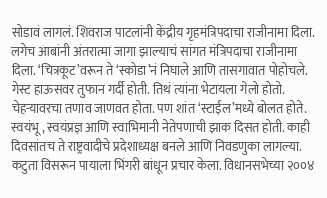सोडावं लागलं. शिवराज पाटलांनी केंद्रीय गृहमंत्रिपदाचा राजीनामा दिला. लगेच आबांनी अंतरात्मा जागा झाल्याचं सांगत मंत्रिपदाचा राजीनामा दिला. ‘चित्रकूट’वरून ते ‘स्कोडा’नं निघाले आणि तासगावात पोहोचले. गेस्ट हाऊसवर तुफान गर्दी होती. तिथं त्यांना भेटायला गेलो होतो. चेहऱ्यावरचा तणाव जाणवत होता. पण शांत ‘स्टाईल’मध्ये बोलत होते. स्वयंभू, स्वयंप्रज्ञ आणि स्वाभिमानी नेतेपणाची झाक दिसत होती. काही दिवसांतच ते राष्ट्रवादीचे प्रदेशाध्यक्ष बनले आणि निवडणुका लागल्या. कटुता विसरून पायाला भिंगरी बांधून प्रचार केला. विधानसभेच्या २००४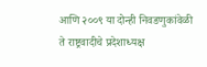आणि २००९ या दोन्ही निवडणुकांवेळी ते राष्ट्रवादीचे प्रदेशाध्यक्ष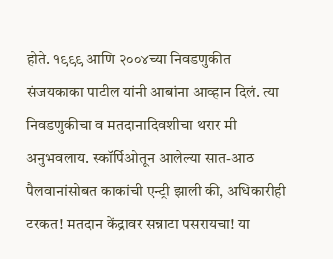होते. १९९९ आणि २००४च्या निवडणुकीत संजयकाका पाटील यांनी आबांना आव्हान दिलं. त्या निवडणुकीचा व मतदानादिवशीचा थरार मी अनुभवलाय. स्कॉर्पिओतून आलेल्या सात-आठ पैलवानांसोबत काकांची एन्ट्री झाली की, अधिकारीही टरकत! मतदान केंद्रावर सन्नाटा पसरायचा! या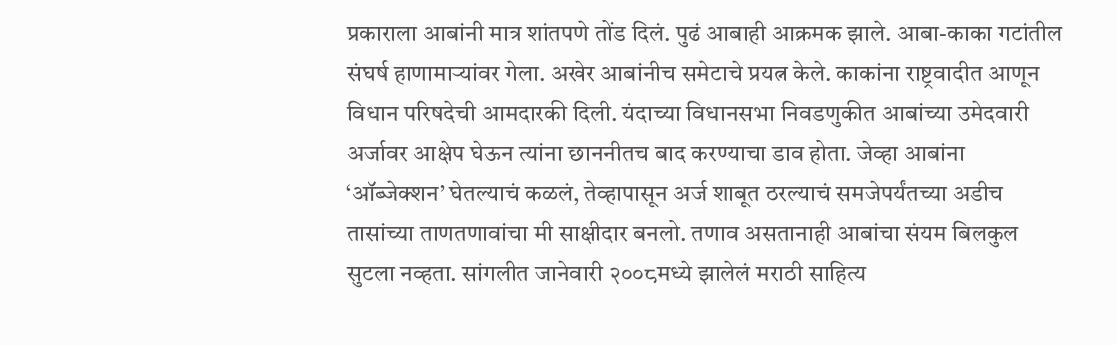प्रकाराला आबांनी मात्र शांतपणे तोंड दिलं. पुढं आबाही आक्रमक झाले. आबा-काका गटांतील संघर्ष हाणामाऱ्यांवर गेला. अखेर आबांनीच समेटाचे प्रयत्न केले. काकांना राष्ट्रवादीत आणून विधान परिषदेची आमदारकी दिली. यंदाच्या विधानसभा निवडणुकीत आबांच्या उमेदवारी अर्जावर आक्षेप घेऊन त्यांना छाननीतच बाद करण्याचा डाव होता. जेव्हा आबांना ‘ऑब्जेक्शन’ घेतल्याचं कळलं, तेव्हापासून अर्ज शाबूत ठरल्याचं समजेपर्यंतच्या अडीच तासांच्या ताणतणावांचा मी साक्षीदार बनलो. तणाव असतानाही आबांचा संयम बिलकुल सुटला नव्हता. सांगलीत जानेवारी २००८मध्ये झालेलं मराठी साहित्य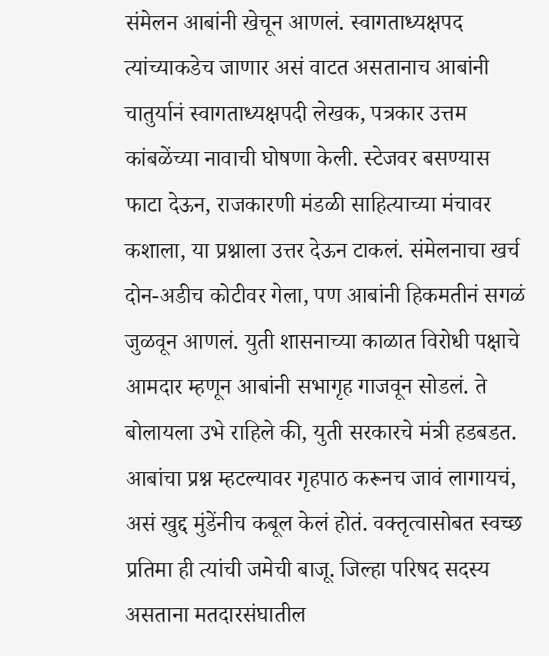संमेलन आबांनी खेचून आणलं. स्वागताध्यक्षपद त्यांच्याकडेच जाणार असं वाटत असतानाच आबांनी चातुर्यानं स्वागताध्यक्षपदी लेखक, पत्रकार उत्तम कांबळेंच्या नावाची घोषणा केली. स्टेजवर बसण्यास फाटा देऊन, राजकारणी मंडळी साहित्याच्या मंचावर कशाला, या प्रश्नाला उत्तर देऊन टाकलं. संमेलनाचा खर्च दोन-अडीच कोटीवर गेला, पण आबांनी हिकमतीनं सगळं जुळवून आणलं. युती शासनाच्या काळात विरोधी पक्षाचे आमदार म्हणून आबांनी सभागृह गाजवून सोडलं. ते बोलायला उभे राहिले की, युती सरकारचे मंत्री हडबडत. आबांचा प्रश्न म्हटल्यावर गृहपाठ करूनच जावं लागायचं, असं खुद्द मुंडेंनीच कबूल केलं होतं. वक्तृत्वासोबत स्वच्छ प्रतिमा ही त्यांची जमेची बाजू. जिल्हा परिषद सदस्य असताना मतदारसंघातील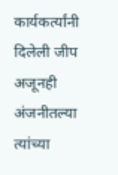कार्यकर्त्यांनी दिलेली जीप अजूनही अंजनीतल्या त्यांच्या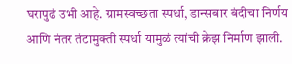घरापुढं उभी आहे. ग्रामस्वच्छता स्पर्धा, डान्सबार बंदीचा निर्णय आणि नंतर तंटामुक्ती स्पर्धा यामुळं त्यांची क्रेझ निर्माण झाली.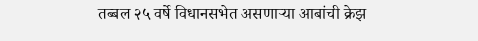तब्बल २५ वर्षे विधानसभेत असणाऱ्या आबांची क्रेझ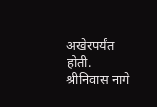अखेरपर्यंत होती. श्रीनिवास नागे